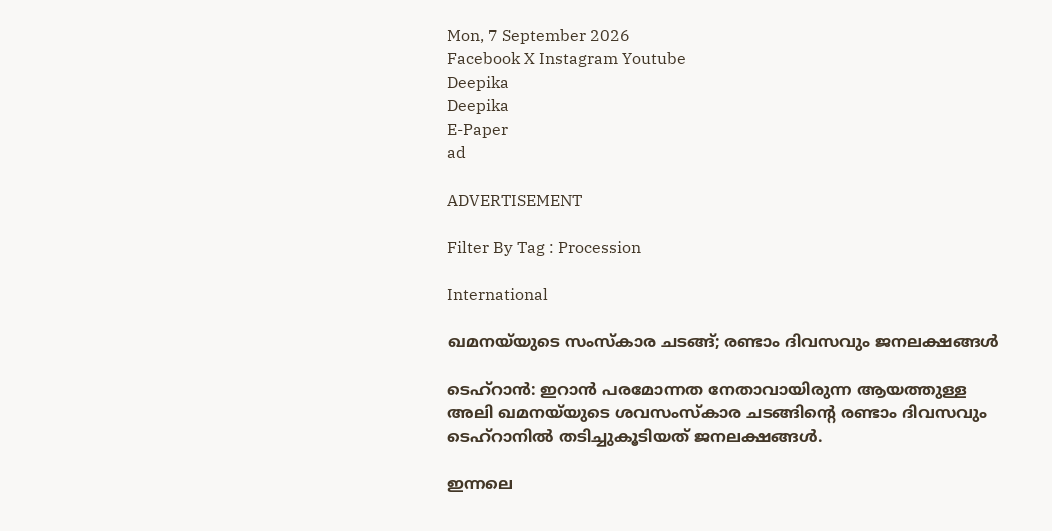Mon, 7 September 2026
Facebook X Instagram Youtube
Deepika
Deepika
E-Paper
ad

ADVERTISEMENT

Filter By Tag : Procession

International

ഖമനയ്‌യുടെ സംസ്കാര ചടങ്ങ്; രണ്ടാം ദിവസവും ജനലക്ഷങ്ങൾ

ടെഹ്റാൻ: ഇറാൻ പരമോന്നത നേതാവായിരുന്ന ആയത്തുള്ള അലി ഖമനയ്‌യുടെ ശവസംസ്കാര ചടങ്ങിന്‍റെ രണ്ടാം ദിവസവും ടെഹ്റാനിൽ തടിച്ചുകൂടിയത് ജനലക്ഷങ്ങൾ.

ഇന്നലെ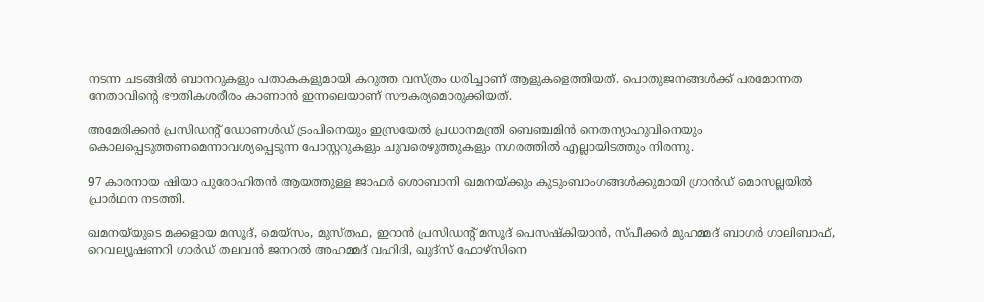നടന്ന ചടങ്ങിൽ ബാനറുകളും പതാകകളുമായി കറുത്ത വസ്ത്രം ധരിച്ചാണ് ആളുകളെത്തിയത്. പൊതുജനങ്ങൾക്ക് പരമോന്നത നേതാവിന്‍റെ ഭൗതികശരീരം കാണാൻ ഇന്നലെയാണ് സൗകര്യമൊരുക്കിയത്.

അമേരിക്കൻ പ്രസിഡന്‍റ് ഡോണൾഡ് ട്രംപിനെയും ഇസ്രയേൽ പ്രധാനമന്ത്രി ബെഞ്ചമിൻ നെതന്യാഹുവിനെയും കൊലപ്പെടുത്തണമെന്നാവശ്യപ്പെടുന്ന പോസ്റ്ററുകളും ചുവരെഴുത്തുകളും നഗരത്തിൽ എല്ലായിടത്തും നിരന്നു.

97 കാരനായ ഷിയാ പുരോഹിതൻ ആയത്തുള്ള ജാഫർ ശൊബാനി ഖമനയ്ക്കും കുടുംബാംഗങ്ങൾക്കുമായി ഗ്രാൻഡ് മൊസല്ലയിൽ പ്രാർഥന നടത്തി.

ഖമനയ്‌യുടെ മക്കളായ മസൂദ്, മെയ്സം, മുസ്തഫ, ഇറാൻ പ്രസിഡന്‍റ് മസൂദ് പെസഷ്കിയാൻ, സ്പീക്കർ മുഹമ്മദ് ബാഗർ ഗാലിബാഫ്, റെവല്യൂഷണറി ഗാർഡ് തലവൻ ജനറൽ അഹമ്മദ് വഹിദി, ഖുദ്‌സ് ഫോഴ്‌സിനെ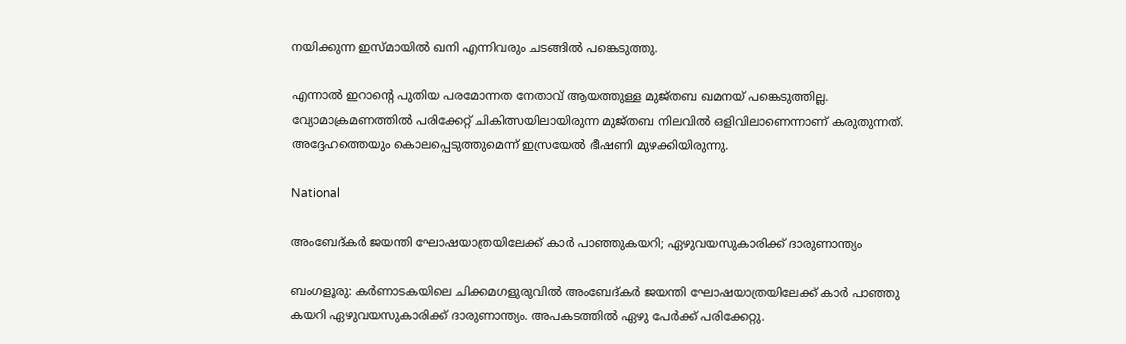നയിക്കുന്ന ഇസ്മായിൽ ഖനി എന്നിവരും ച‌ടങ്ങിൽ പങ്കെടുത്തു.

എന്നാൽ ഇറാന്‍റെ പുതിയ പരമോന്നത നേതാവ് ആയത്തുള്ള മുജ്തബ ഖമനയ് പങ്കെടുത്തില്ല. വ്യോമാക്രമണത്തിൽ പരിക്കേറ്റ് ചികിത്സയിലായിരുന്ന മുജ്തബ നിലവിൽ ഒളിവിലാണെന്നാണ് കരുതുന്നത്. അദ്ദേഹത്തെയും കൊലപ്പെടുത്തുമെന്ന് ഇസ്രയേൽ ഭീഷണി മുഴക്കിയിരുന്നു.

National

അംബേദ്കർ ജയന്തി ഘോഷയാത്രയിലേക്ക് കാർ പാഞ്ഞുകയറി; ഏഴുവയസുകാരിക്ക് ദാരുണാന്ത്യം

ബംഗളൂരു: കർണാടകയിലെ ചിക്കമഗളുരുവിൽ അംബേദ്കർ ജയന്തി ഘോഷയാത്രയിലേക്ക് കാർ പാഞ്ഞു കയറി ഏഴുവയസുകാരിക്ക് ദാരുണാന്ത്യം. അപകടത്തിൽ ഏഴു പേർക്ക് പരിക്കേറ്റു.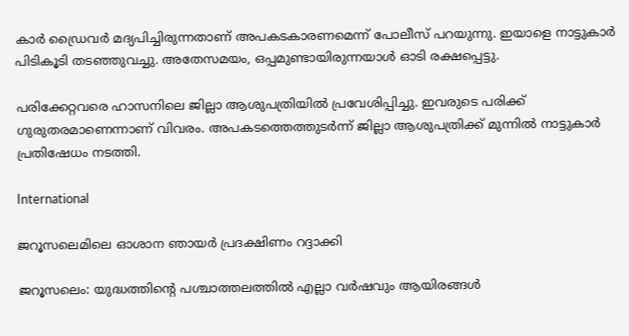കാർ ഡ്രൈവർ മദ്യപിച്ചിരുന്നതാണ് അപകടകാരണമെന്ന് പോലീസ് പറയുന്നു. ഇയാളെ നാട്ടുകാർ പിടികൂടി തടഞ്ഞുവച്ചു. അതേസമയം, ഒപ്പമുണ്ടായിരുന്നയാൾ ഓടി രക്ഷപ്പെട്ടു.

പരിക്കേറ്റവരെ ഹാസനിലെ ജില്ലാ ആശുപത്രിയിൽ പ്രവേശിപ്പിച്ചു. ഇവരുടെ പരിക്ക് ഗുരുതരമാണെന്നാണ് വിവരം. അപകടത്തെത്തുടർന്ന് ജില്ലാ ആശുപത്രിക്ക് മുന്നിൽ നാട്ടുകാർ പ്രതിഷേധം നടത്തി.

International

ജറൂസലെമിലെ ഓശാന ഞായര്‍ പ്രദക്ഷിണം റദ്ദാക്കി

ജറൂസലെം: യുദ്ധത്തിന്‍റെ പശ്ചാത്തലത്തില്‍ എല്ലാ വര്‍ഷവും ആയിരങ്ങള്‍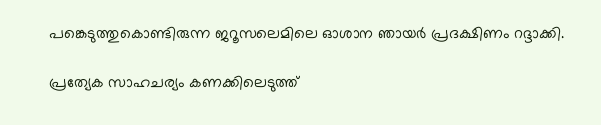പങ്കെടുത്തുകൊണ്ടിരുന്ന ജറൂസലെമിലെ ഓശാന ഞായര്‍ പ്രദക്ഷിണം റദ്ദാക്കി.

പ്രത്യേക സാഹചര്യം കണക്കിലെടുത്ത്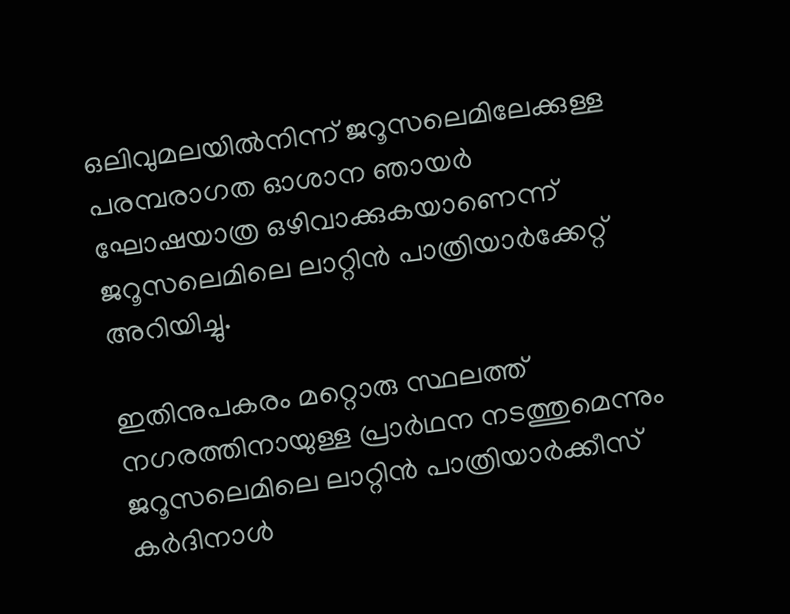ഒലിവുമലയില്‍നിന്ന് ജറൂസലെമിലേക്കുള്ള പരമ്പരാഗത ഓശാന ഞായര്‍ ഘോഷയാത്ര ഒഴിവാക്കുകയാണെന്ന് ജറൂസലെമിലെ ലാറ്റിന്‍ പാത്രിയാര്‍ക്കേറ്റ് അറിയിച്ചു.

ഇതിനുപകരം മറ്റൊരു സ്ഥലത്ത് നഗരത്തിനായുള്ള പ്രാര്‍ഥന നടത്തുമെന്നും ജറൂസലെമിലെ ലാറ്റിന്‍ പാത്രിയാര്‍ക്കീസ് കര്‍ദിനാള്‍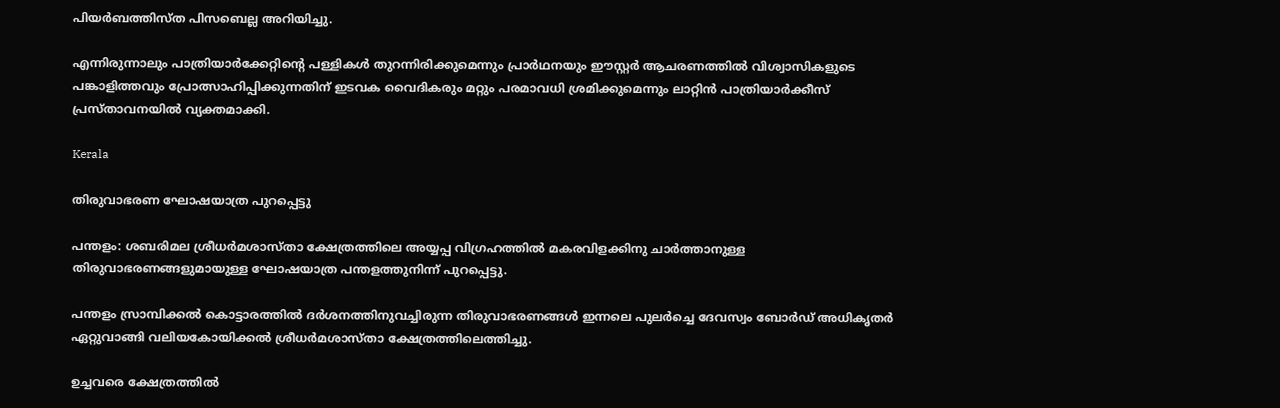പിയര്‍ബത്തിസ്ത പിസബെല്ല അറിയിച്ചു.

എന്നിരുന്നാലും പാത്രിയാര്‍ക്കേറ്റിന്‍റെ പള്ളികള്‍ തുറന്നിരിക്കുമെന്നും പ്രാര്‍ഥനയും ഈസ്റ്റര്‍ ആചരണത്തില്‍ വിശ്വാസികളുടെ പങ്കാളിത്തവും പ്രോത്സാഹിപ്പിക്കുന്നതിന് ഇടവക വൈദികരും മറ്റും പരമാവധി ശ്രമിക്കുമെന്നും ലാറ്റിന്‍ പാത്രിയാര്‍ക്കീസ് പ്രസ്താവനയില്‍ വ്യക്തമാക്കി.

Kerala

തിരുവാഭരണ ഘോഷയാത്ര പുറപ്പെട്ടു

പന്തളം: ശബരിമല ശ്രീധർമശാസ്താ ക്ഷേത്രത്തിലെ അയ്യപ്പ വിഗ്രഹത്തിൽ മകരവിളക്കിനു ചാർത്താനുള്ള തിരുവാഭരണങ്ങളുമായുള്ള ഘോഷയാത്ര പന്തളത്തുനിന്ന് പുറപ്പെട്ടു.

പന്തളം സ്രാമ്പിക്കൽ കൊട്ടാരത്തിൽ ദർശനത്തിനുവച്ചിരുന്ന തിരുവാഭരണങ്ങൾ ഇന്നലെ പുലർച്ചെ ദേവസ്വം ബോർഡ് അധികൃതർ ഏറ്റുവാങ്ങി വലിയകോയിക്കൽ ശ്രീധർമശാസ്താ ക്ഷേത്രത്തിലെത്തിച്ചു.

ഉച്ചവരെ ക്ഷേത്രത്തിൽ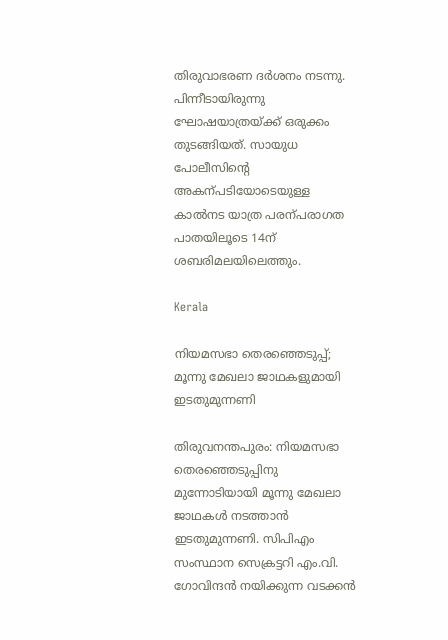തിരുവാഭരണ ദർശനം നടന്നു. പിന്നീടായിരുന്നു ഘോഷയാത്രയ്ക്ക് ഒരുക്കം തുടങ്ങിയത്. സായുധ പോലീസിന്‍റെ അകന്പടിയോടെയുള്ള കാൽനട യാത്ര പരന്പരാഗത പാതയിലൂടെ 14ന് ശബരിമലയിലെത്തും.

Kerala

നിയമസഭാ തെരഞ്ഞെടുപ്പ്; മൂന്നു മേഖലാ ജാഥകളുമായി ഇടതുമുന്നണി

തിരുവനന്തപുരം: നിയമസഭാ തെരഞ്ഞെടുപ്പിനു മുന്നോടിയായി മൂന്നു മേഖലാ ജാഥകൾ നടത്താൻ ഇടതുമുന്നണി. സിപിഎം സംസ്ഥാന സെക്രട്ടറി എം.വി. ഗോവിന്ദൻ നയിക്കുന്ന വടക്കൻ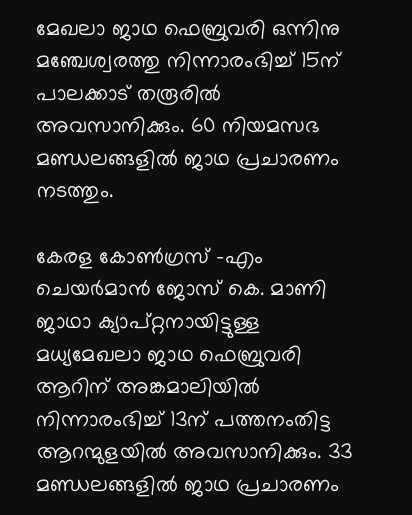മേഖലാ ജാഥ ഫെബ്രുവരി ഒന്നിനു മഞ്ചേശ്വരത്തു നിന്നാരംഭിച്ച് 15ന് പാലക്കാട് തരൂരിൽ അവസാനിക്കും. 60 നിയമസഭ മണ്ഡലങ്ങളിൽ ജാഥ പ്രചാരണം നടത്തും.

കേരള കോണ്‍ഗ്രസ് -എം ചെയർമാൻ ജോസ് കെ. മാണി ജാഥാ ക്യാപ്റ്റനായിട്ടുള്ള മധ്യമേഖലാ ജാഥ ഫെബ്രുവരി ആറിന് അങ്കമാലിയിൽ നിന്നാരംഭിച്ച് 13ന് പത്തനംതിട്ട ആറന്മുളയിൽ അവസാനിക്കും. 33 മണ്ഡലങ്ങളിൽ ജാഥ പ്രചാരണം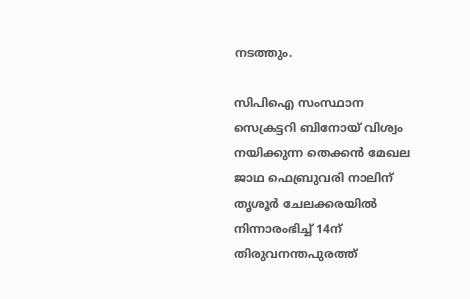നടത്തും.

സിപിഐ സംസ്ഥാന സെക്രട്ടറി ബിനോയ് വിശ്വം നയിക്കുന്ന തെക്കൻ മേഖല ജാഥ ഫെബ്രുവരി നാലിന് തൃശൂർ ചേലക്കരയിൽ നിന്നാരംഭിച്ച് 14ന് തിരുവനന്തപുരത്ത്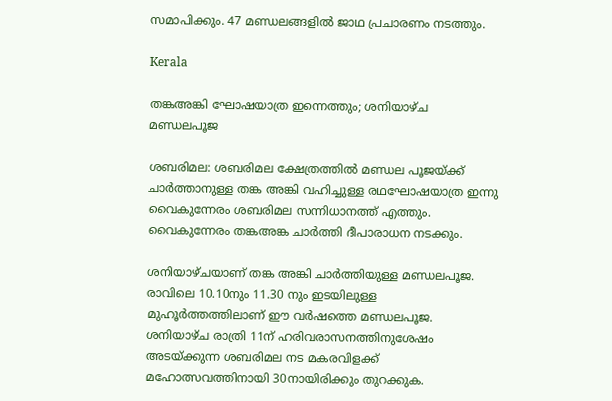സമാപിക്കും. 47 മണ്ഡലങ്ങളിൽ ജാഥ പ്രചാരണം നടത്തും.

Kerala

തങ്കഅങ്കി ഘോഷയാത്ര ഇന്നെത്തും; ശനിയാഴ്ച മണ്ഡലപൂജ

ശബരിമല: ശബരിമല ക്ഷേത്രത്തില്‍ മണ്ഡല പൂജയ്ക്ക് ചാര്‍ത്താനുള്ള തങ്ക അങ്കി വഹിച്ചുള്ള രഥഘോഷയാത്ര ഇന്നു വൈകുന്നേരം ശബരിമല സന്നിധാനത്ത് എത്തും. വൈകുന്നേരം തങ്കഅങ്ക ചാര്‍ത്തി ദീപാരാധന നടക്കും.

ശനിയാഴ്ചയാണ് തങ്ക അങ്കി ചാര്‍ത്തിയുള്ള മണ്ഡലപൂജ. രാവിലെ 10.10നും 11.30 നും ഇടയിലുള്ള മുഹൂര്‍ത്തത്തിലാണ് ഈ വര്‍ഷത്തെ മണ്ഡലപൂജ. ശനിയാഴ്ച രാത്രി 11ന് ഹരിവരാസനത്തിനുശേഷം അടയ്ക്കുന്ന ശബരിമല നട മകരവിളക്ക് മഹോത്സവത്തിനായി 30നായിരിക്കും തുറക്കുക.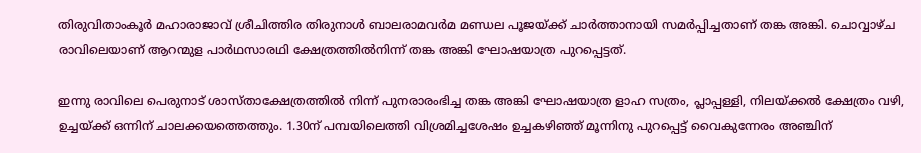തിരുവിതാംകൂര്‍ മഹാരാജാവ് ശ്രീചിത്തിര തിരുനാള്‍ ബാലരാമവര്‍മ മണ്ഡല പൂജയ്ക്ക് ചാര്‍ത്താനായി സമര്‍പ്പിച്ചതാണ് തങ്ക അങ്കി. ചൊവ്വാഴ്ച രാവിലെയാണ് ആറന്മുള പാര്‍ഥസാരഥി ക്ഷേത്രത്തില്‍നിന്ന് തങ്ക അങ്കി ഘോഷയാത്ര പുറപ്പെട്ടത്.

ഇന്നു രാവിലെ പെരുനാട് ശാസ്താക്ഷേത്രത്തില്‍ നിന്ന് പുനരാരംഭിച്ച തങ്ക അങ്കി ഘോഷയാത്ര ളാഹ സത്രം, പ്ലാപ്പള്ളി, നിലയ്ക്കല്‍ ക്ഷേത്രം വഴി, ഉച്ചയ്ക്ക് ഒന്നിന് ചാലക്കയത്തെത്തും. 1.30ന് പമ്പയിലെത്തി വിശ്രമിച്ചശേഷം ഉച്ചകഴിഞ്ഞ് മൂന്നിനു പുറപ്പെട്ട് വൈകുന്നേരം അഞ്ചിന്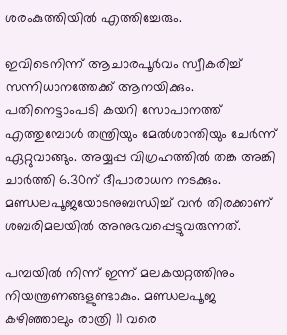ശരംകുത്തിയില്‍ എത്തിച്ചേരും.

ഇവിടെനിന്ന് ആചാരപൂര്‍വം സ്വീകരിച്ച് സന്നിധാനത്തേക്ക് ആനയിക്കും. പതിനെട്ടാംപടി കയറി സോപാനത്ത് എത്തുമ്പോള്‍ തന്ത്രിയും മേല്‍ശാന്തിയും ചേര്‍ന്ന് ഏറ്റുവാങ്ങും. അയ്യപ്പ വിഗ്രഹത്തില്‍ തങ്ക അങ്കി ചാര്‍ത്തി 6.30ന് ദീപാരാധന നടക്കും. മണ്ഡലപൂജയോടനുബന്ധിച്ച് വന്‍ തിരക്കാണ് ശബരിമലയില്‍ അനുഭവപ്പെട്ടുവരുന്നത്.

പമ്പയില്‍ നിന്ന് ഇന്ന് മലകയറ്റത്തിനും നിയന്ത്രണങ്ങളുണ്ടാകും. മണ്ഡലപൂജ കഴിഞ്ഞാലും രാത്രി 11 വരെ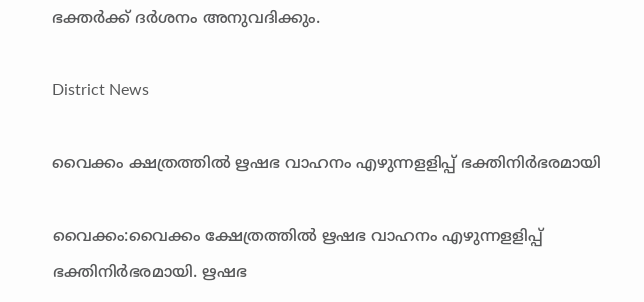ഭക്തര്‍ക്ക് ദര്‍ശനം അനുവദിക്കും.

District News

വൈക്കം ക്ഷത്രത്തിൽ ഋഷഭ വാഹനം എഴുന്നളളിപ്പ് ഭക്തിനിർഭരമായി

വൈക്കം:വൈക്കം ക്ഷേത്രത്തില്‍ ഋഷഭ വാഹനം എഴുന്നളളിപ്പ് ഭക്തിനിർഭരമായി. ഋഷഭ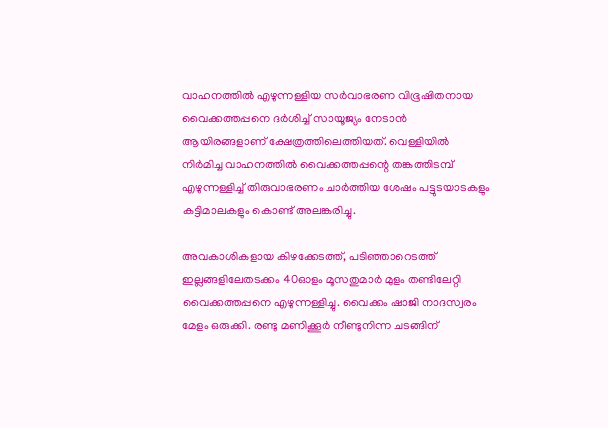വാഹനത്തില്‍ എഴുന്നള്ളിയ സര്‍വാഭരണ വിഭൂഷിതനായ വൈക്കത്തപ്പനെ ദര്‍ശിച്ച് സായൂജ്യം നേടാന്‍ ആയിരങ്ങളാണ് ക്ഷേത്രത്തിലെത്തിയത്. വെള്ളിയില്‍ നിര്‍മിച്ച വാഹനത്തില്‍ വൈക്കത്തപ്പന്റെ തങ്കത്തിടമ്പ് എഴുന്നള്ളിച്ച് തിരുവാഭരണം ചാര്‍ത്തിയ ശേഷം പട്ടുടയാടകളും കട്ടിമാലകളും കൊണ്ട് അലങ്കരിച്ചു.

അവകാശികളായ കിഴക്കേടത്ത്, പടിഞ്ഞാറെടത്ത് ഇല്ലങ്ങളിലേതടക്കം 40ഓളം മൂസതുമാര്‍ മുളം തണ്ടിലേറ്റി വൈക്കത്തപ്പനെ എഴുന്നള്ളിച്ചു. വൈക്കം ഷാജി നാദസ്വരം മേളം ഒരുക്കി. രണ്ടു മണിക്കൂര്‍ നീണ്ടുനിന്ന ചടങ്ങിന്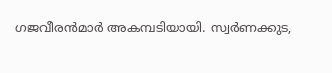ഗജവീരന്‍മാര്‍ അകമ്പടിയായി. സ്വര്‍ണക്കുട,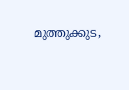മുത്തുക്കുട,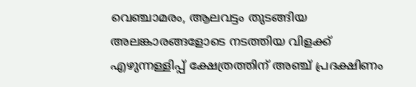വെഞ്ചാമരം, ആലവട്ടം തുടങ്ങിയ അലങ്കാരങ്ങളോടെ നടത്തിയ വിളക്ക് എഴുന്നള്ളിപ്പ് ക്ഷേത്രത്തിന് അഞ്ച് പ്രദക്ഷിണം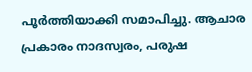പൂര്‍ത്തിയാക്കി സമാപിച്ചു. ആചാര പ്രകാരം നാദസ്വരം, പരുഷ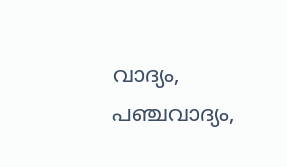വാദ്യം, പഞ്ചവാദ്യം,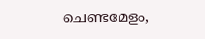ചെണ്ടമേളം,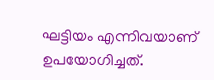ഘട്ടിയം എന്നിവയാണ് ഉപയോഗിച്ചത്.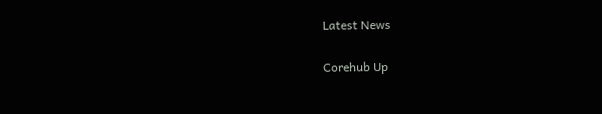Latest News

Corehub Up